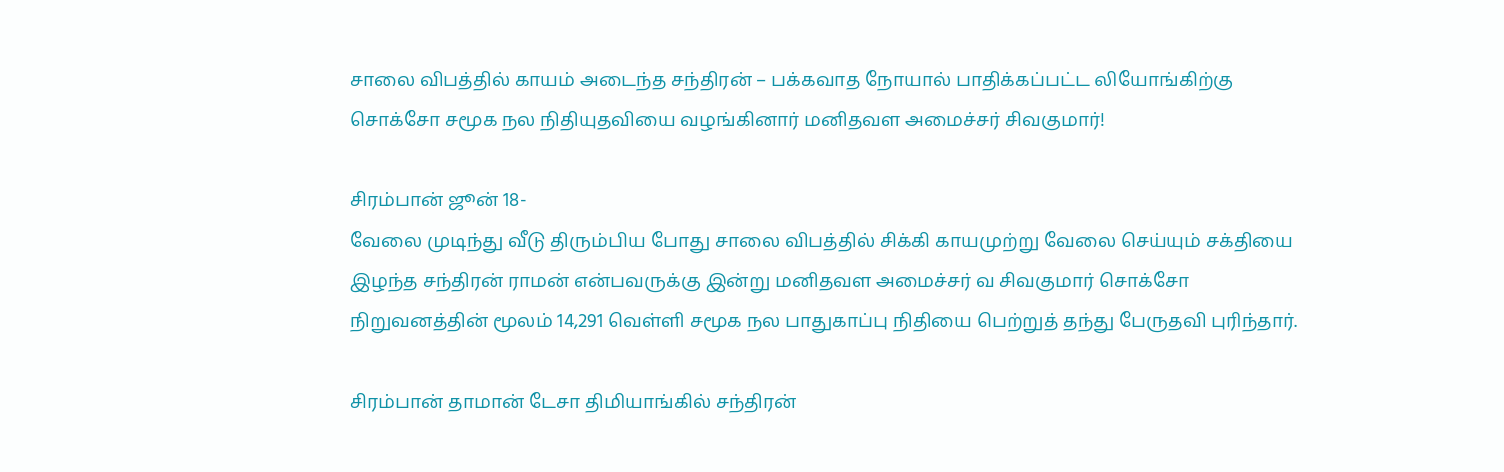சாலை விபத்தில் காயம் அடைந்த சந்திரன் – பக்கவாத நோயால் பாதிக்கப்பட்ட லியோங்கிற்கு சொக்சோ சமூக நல நிதியுதவியை வழங்கினார் மனிதவள அமைச்சர் சிவகுமார்!

சிரம்பான் ஜூன் 18-
வேலை முடிந்து வீடு திரும்பிய போது சாலை விபத்தில் சிக்கி காயமுற்று வேலை செய்யும் சக்தியை இழந்த சந்திரன் ராமன் என்பவருக்கு இன்று மனிதவள அமைச்சர் வ சிவகுமார் சொக்சோ நிறுவனத்தின் மூலம் 14,291 வெள்ளி சமூக நல பாதுகாப்பு நிதியை பெற்றுத் தந்து பேருதவி புரிந்தார்.

சிரம்பான் தாமான் டேசா திமியாங்கில் சந்திரன்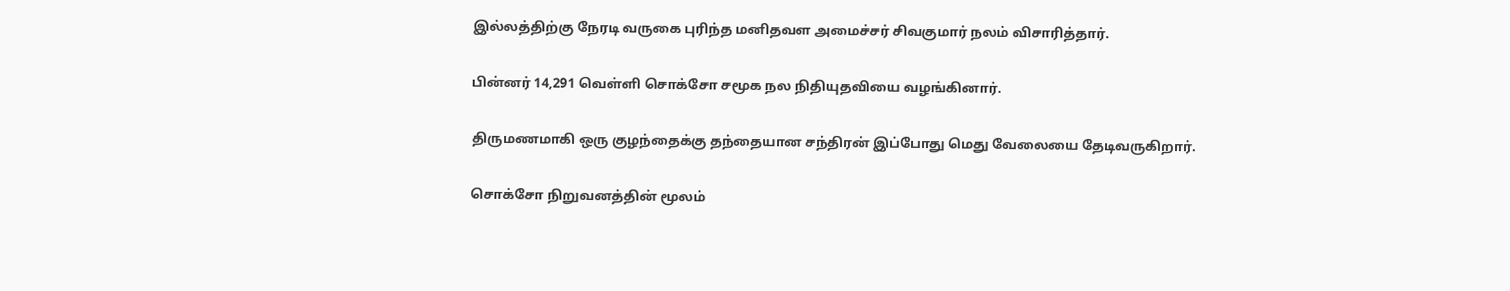இல்லத்திற்கு நேரடி வருகை புரிந்த மனிதவள அமைச்சர் சிவகுமார் நலம் விசாரித்தார்.

பின்னர் 14,291 வெள்ளி சொக்சோ சமூக நல நிதியுதவியை வழங்கினார்.

திருமணமாகி ஒரு குழந்தைக்கு தந்தையான சந்திரன் இப்போது மெது வேலையை தேடிவருகிறார்.

சொக்சோ நிறுவனத்தின் மூலம்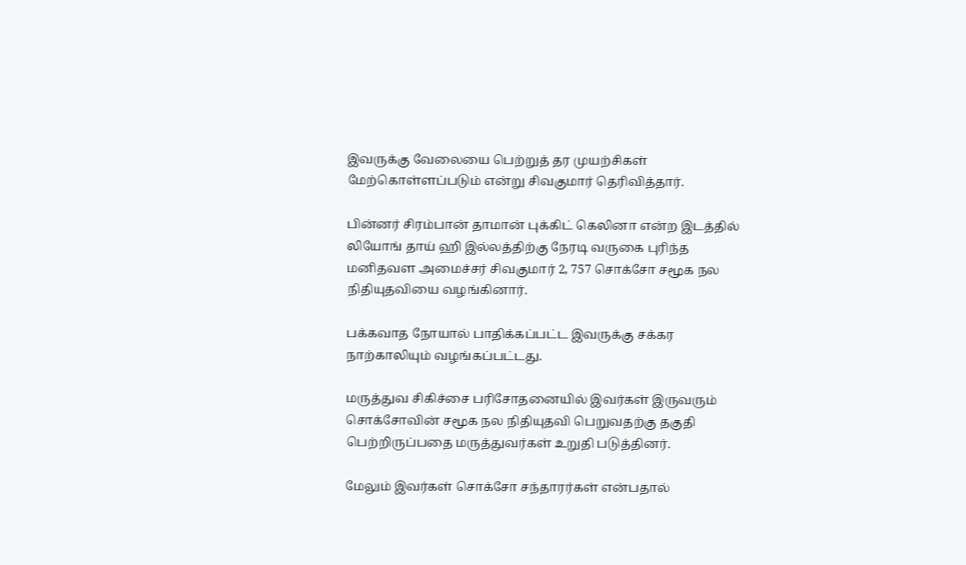இவருக்கு வேலையை பெற்றுத் தர முயற்சிகள் மேற்கொள்ளப்படும் என்று சிவகுமார் தெரிவித்தார்.

பின்னர் சிரம்பான் தாமான் புக்கிட் கெலினா என்ற இடத்தில் லியோங் தாய் ஹி இல்லத்திற்கு நேரடி வருகை புரிந்த மனிதவள அமைச்சர் சிவகுமார் 2, 757 சொக்சோ சமூக நல நிதியுதவியை வழங்கினார்.

பக்கவாத நோயால் பாதிக்கப்பட்ட இவருக்கு சக்கர நாற்காலியும் வழங்கப்பட்டது.

மருத்துவ சிகிச்சை பரிசோதனையில் இவர்கள் இருவரும் சொக்சோவின் சமூக நல நிதியுதவி பெறுவதற்கு தகுதி பெற்றிருப்பதை மருத்துவர்கள் உறுதி படுத்தினர்.

மேலும் இவர்கள் சொக்சோ சந்தாரர்கள் என்பதால்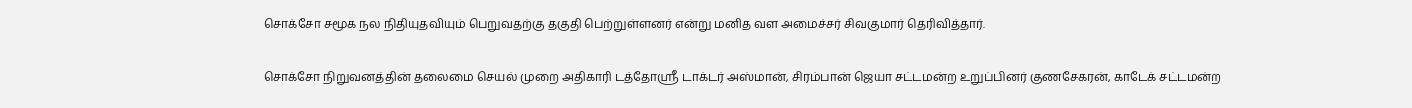சொக்சோ சமூக நல நிதியுதவியும் பெறுவதற்கு தகுதி பெற்றுள்ளனர் என்று மனித வள அமைச்சர் சிவகுமார் தெரிவித்தார்.

சொக்சோ நிறுவனத்தின் தலைமை செயல் முறை அதிகாரி டத்தோஸ்ரீ டாக்டர் அஸ்மான், சிரம்பான் ஜெயா சட்டமன்ற உறுப்பினர் குணசேகரன், காடேக் சட்டமன்ற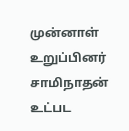முன்னாள் உறுப்பினர் சாமிநாதன் உட்பட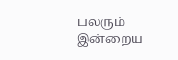பலரும் இன்றைய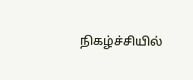நிகழ்ச்சியில்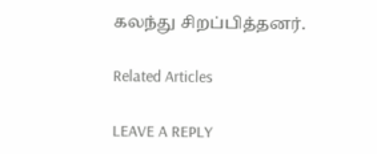கலந்து சிறப்பித்தனர்.

Related Articles

LEAVE A REPLY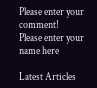Please enter your comment!
Please enter your name here

Latest Articles